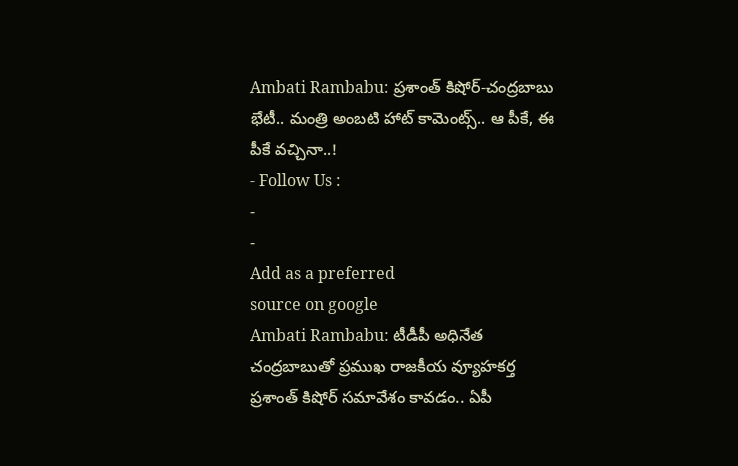Ambati Rambabu: ప్రశాంత్ కిషోర్-చంద్రబాబు భేటీ.. మంత్రి అంబటి హాట్ కామెంట్స్.. ఆ పీకే, ఈ పీకే వచ్చినా..!
- Follow Us :
-
-
Add as a preferred
source on google
Ambati Rambabu: టీడీపీ అధినేత చంద్రబాబుతో ప్రముఖ రాజకీయ వ్యూహకర్త ప్రశాంత్ కిషోర్ సమావేశం కావడం.. ఏపీ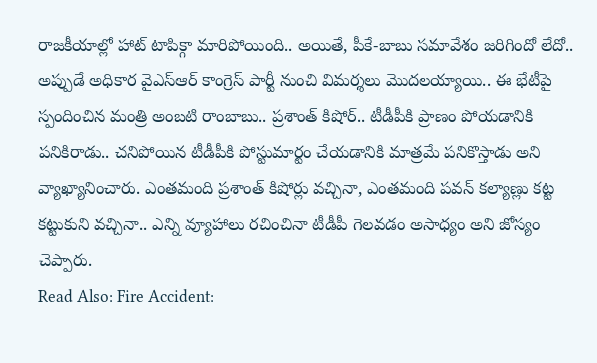రాజకీయాల్లో హాట్ టాపిక్గా మారిపోయింది.. అయితే, పీకే-బాబు సమావేశం జరిగిందో లేదో.. అప్పుడే అధికార వైఎస్ఆర్ కాంగ్రెస్ పార్టీ నుంచి విమర్శలు మొదలయ్యాయి.. ఈ భేటీపై స్పందించిన మంత్రి అంబటి రాంబాబు.. ప్రశాంత్ కిషోర్.. టీడీపీకి ప్రాణం పోయడానికి పనికిరాడు.. చనిపోయిన టీడీపీకి పోస్టుమార్టం చేయడానికి మాత్రమే పనికొస్తాడు అని వ్యాఖ్యానించారు. ఎంతమంది ప్రశాంత్ కిషోర్లు వచ్చినా, ఎంతమంది పవన్ కల్యాణ్లు కట్ట కట్టుకుని వచ్చినా.. ఎన్ని వ్యూహాలు రచించినా టీడీపీ గెలవడం అసాధ్యం అని జోస్యం చెప్పారు.
Read Also: Fire Accident: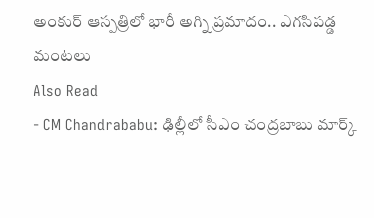అంకుర్ ఆస్పత్రిలో భారీ అగ్ని ప్రమాదం.. ఎగసిపడ్డ మంటలు
Also Read
- CM Chandrababu: ఢిల్లీలో సీఎం చంద్రబాబు మార్క్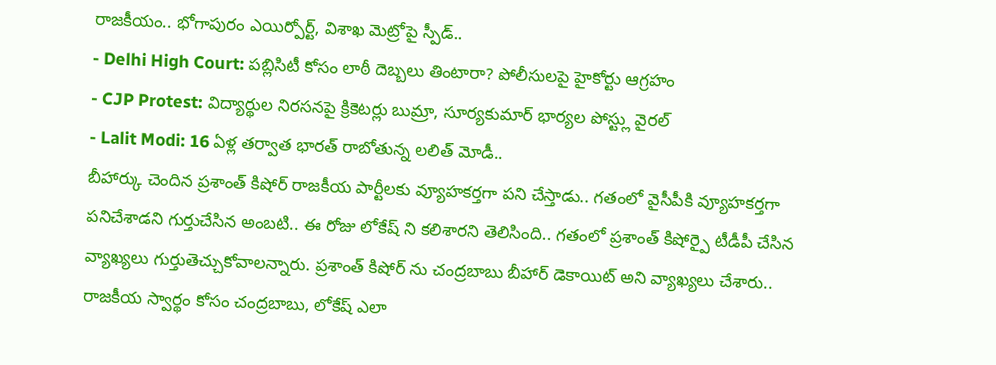రాజకీయం.. భోగాపురం ఎయిర్పోర్ట్, విశాఖ మెట్రోపై స్పీడ్..
- Delhi High Court: పబ్లిసిటీ కోసం లాఠీ దెబ్బలు తింటారా? పోలీసులపై హైకోర్టు ఆగ్రహం
- CJP Protest: విద్యార్థుల నిరసనపై క్రికెటర్లు బుమ్రా, సూర్యకుమార్ భార్యల పోస్ట్లు వైరల్
- Lalit Modi: 16 ఏళ్ల తర్వాత భారత్ రాబోతున్న లలిత్ మోడీ..
బీహార్కు చెందిన ప్రశాంత్ కిషోర్ రాజకీయ పార్టీలకు వ్యూహకర్తగా పని చేస్తాడు.. గతంలో వైసీపీకి వ్యూహకర్తగా పనిచేశాడని గుర్తుచేసిన అంబటి.. ఈ రోజు లోకేష్ ని కలిశారని తెలిసింది.. గతంలో ప్రశాంత్ కిషోర్పై టీడీపీ చేసిన వ్యాఖ్యలు గుర్తుతెచ్చుకోవాలన్నారు. ప్రశాంత్ కిషోర్ ను చంద్రబాబు బీహార్ డెకాయిట్ అని వ్యాఖ్యలు చేశారు.. రాజకీయ స్వార్థం కోసం చంద్రబాబు, లోకేష్ ఎలా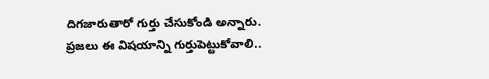దిగజారుతారో గుర్తు చేసుకోండి అన్నారు. ప్రజలు ఈ విషయాన్ని గుర్తుపెట్టుకోవాలి..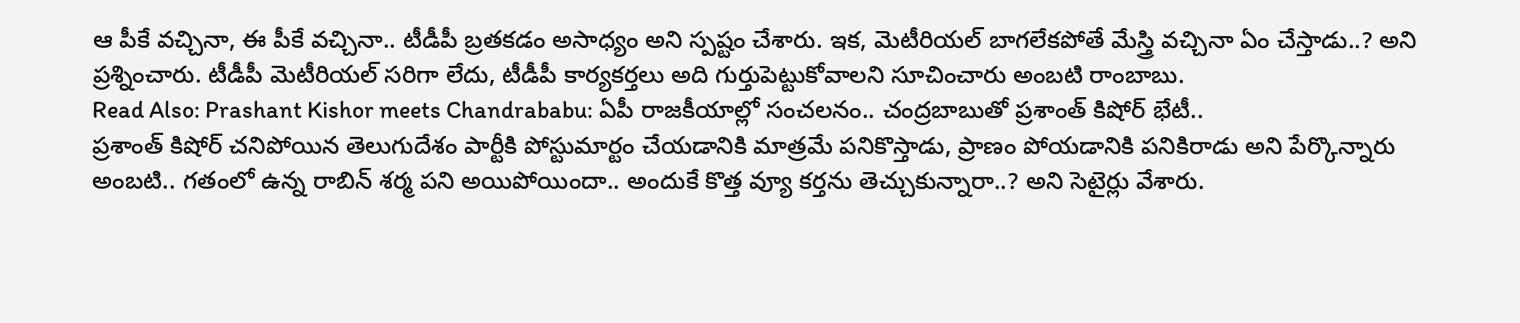ఆ పీకే వచ్చినా, ఈ పీకే వచ్చినా.. టీడీపీ బ్రతకడం అసాధ్యం అని స్పష్టం చేశారు. ఇక, మెటీరియల్ బాగలేకపోతే మేస్త్రి వచ్చినా ఏం చేస్తాడు..? అని ప్రశ్నించారు. టీడీపీ మెటీరియల్ సరిగా లేదు, టీడీపీ కార్యకర్తలు అది గుర్తుపెట్టుకోవాలని సూచించారు అంబటి రాంబాబు.
Read Also: Prashant Kishor meets Chandrababu: ఏపీ రాజకీయాల్లో సంచలనం.. చంద్రబాబుతో ప్రశాంత్ కిషోర్ భేటీ..
ప్రశాంత్ కిషోర్ చనిపోయిన తెలుగుదేశం పార్టీకి పోస్టుమార్టం చేయడానికి మాత్రమే పనికొస్తాడు, ప్రాణం పోయడానికి పనికిరాడు అని పేర్కొన్నారు అంబటి.. గతంలో ఉన్న రాబిన్ శర్మ పని అయిపోయిందా.. అందుకే కొత్త వ్యూ కర్తను తెచ్చుకున్నారా..? అని సెటైర్లు వేశారు.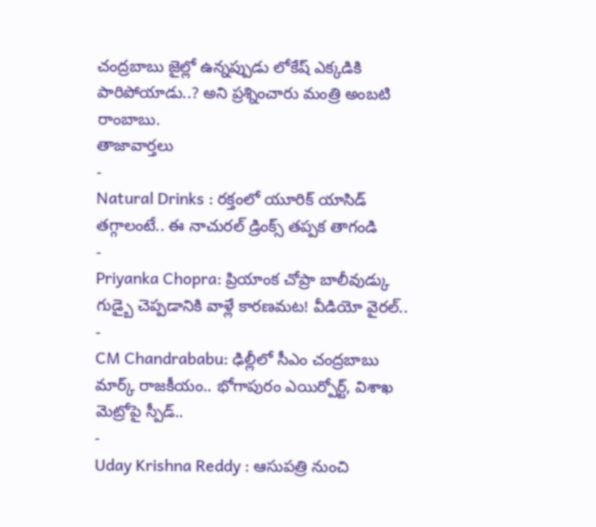చంద్రబాబు జైల్లో ఉన్నప్పుడు లోకేష్ ఎక్కడికి పారిపోయాడు..? అని ప్రశ్నించారు మంత్రి అంబటి రాంబాబు.
తాజావార్తలు
-
Natural Drinks : రక్తంలో యూరిక్ యాసిడ్ తగ్గాలంటే.. ఈ నాచురల్ డ్రింక్స్ తప్పక తాగండి
-
Priyanka Chopra: ప్రియాంక చోప్రా బాలీవుడ్కు గుడ్బై చెప్పడానికి వాళ్లే కారణమట! వీడియో వైరల్..
-
CM Chandrababu: ఢిల్లీలో సీఎం చంద్రబాబు మార్క్ రాజకీయం.. భోగాపురం ఎయిర్పోర్ట్, విశాఖ మెట్రోపై స్పీడ్..
-
Uday Krishna Reddy : ఆసుపత్రి నుంచి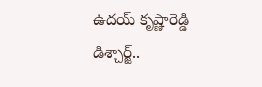ఉదయ్ కృష్ణారెడ్డి డిశ్చార్జ్..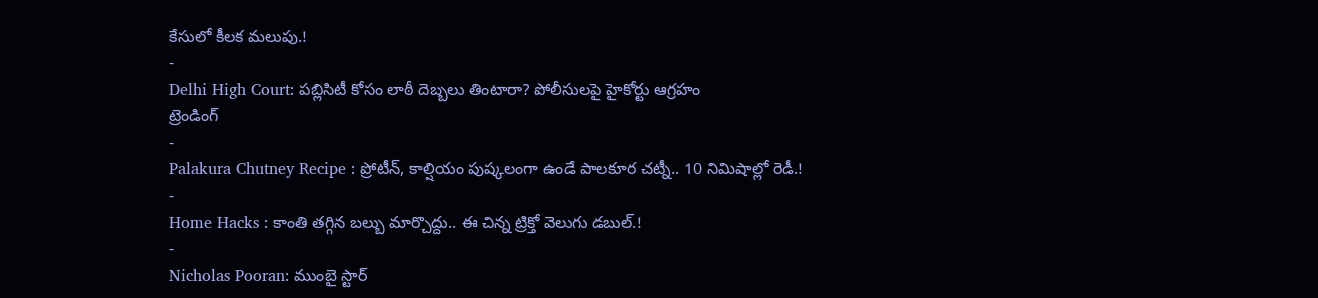కేసులో కీలక మలుపు.!
-
Delhi High Court: పబ్లిసిటీ కోసం లాఠీ దెబ్బలు తింటారా? పోలీసులపై హైకోర్టు ఆగ్రహం
ట్రెండింగ్
-
Palakura Chutney Recipe : ప్రోటీన్, కాల్షియం పుష్కలంగా ఉండే పాలకూర చట్నీ.. 10 నిమిషాల్లో రెడీ.!
-
Home Hacks : కాంతి తగ్గిన బల్బు మార్చొద్దు.. ఈ చిన్న ట్రిక్తో వెలుగు డబుల్.!
-
Nicholas Pooran: ముంబై స్టార్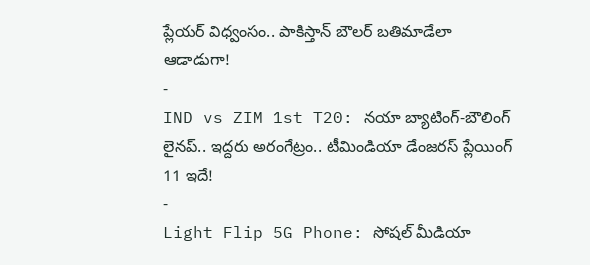ప్లేయర్ విధ్వంసం.. పాకిస్తాన్ బౌలర్ బతిమాడేలా ఆడాడుగా!
-
IND vs ZIM 1st T20: నయా బ్యాటింగ్-బౌలింగ్ లైనప్.. ఇద్దరు అరంగేట్రం.. టీమిండియా డేంజరస్ ప్లేయింగ్ 11 ఇదే!
-
Light Flip 5G Phone: సోషల్ మీడియా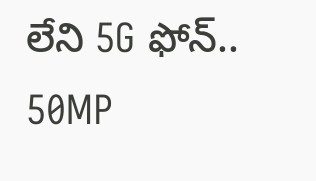లేని 5G ఫోన్.. 50MP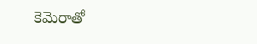కెమెరాతో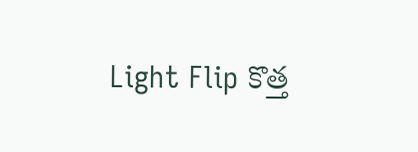Light Flip కొత్త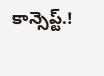కాన్సెప్ట్.!